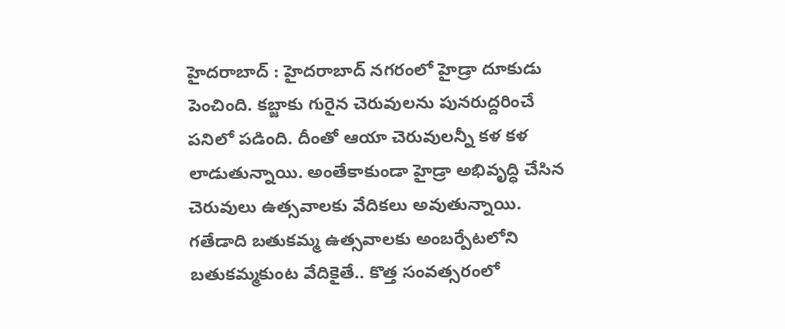హైదరాబాద్ : హైదరాబాద్ నగరంలో హైడ్రా దూకుడు పెంచింది. కబ్జాకు గురైన చెరువులను పునరుద్దరించే పనిలో పడింది. దీంతో ఆయా చెరువులన్నీ కళ కళ లాడుతున్నాయి. అంతేకాకుండా హైడ్రా అభివృద్ధి చేసిన చెరువులు ఉత్సవాలకు వేదికలు అవుతున్నాయి. గతేడాది బతుకమ్మ ఉత్సవాలకు అంబర్పేటలోని బతుకమ్మకుంట వేదికైతే.. కొత్త సంవత్సరంలో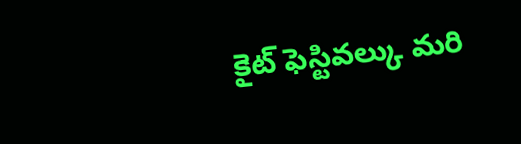కైట్ ఫెస్టివల్కు మరి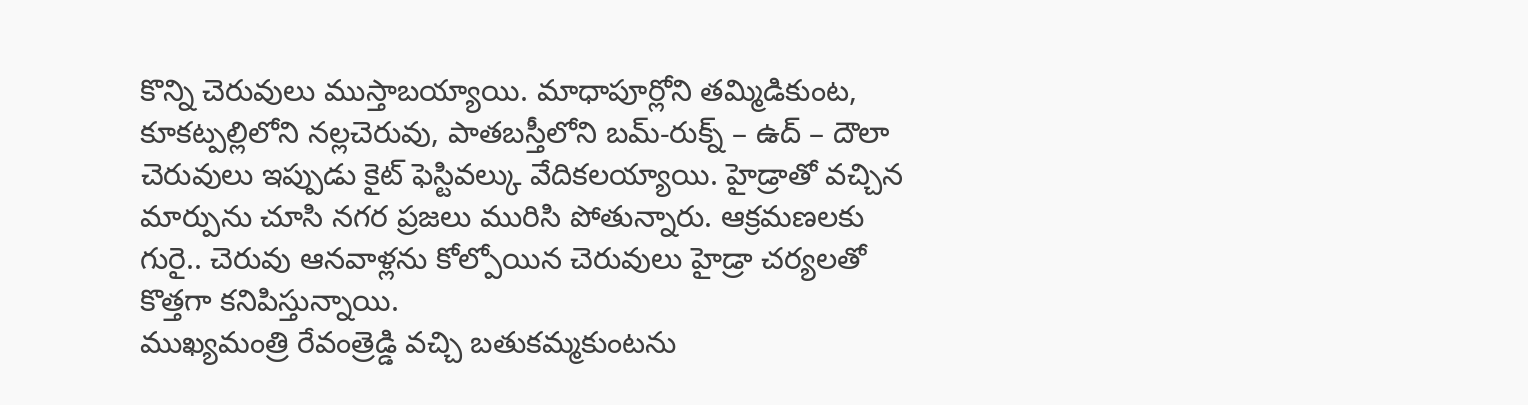కొన్ని చెరువులు ముస్తాబయ్యాయి. మాధాపూర్లోని తమ్మిడికుంట, కూకట్పల్లిలోని నల్లచెరువు, పాతబస్తీలోని బమ్-రుక్న్ – ఉద్ – దౌలా చెరువులు ఇప్పుడు కైట్ ఫెస్టివల్కు వేదికలయ్యాయి. హైడ్రాతో వచ్చిన మార్పును చూసి నగర ప్రజలు మురిసి పోతున్నారు. ఆక్రమణలకు గురై.. చెరువు ఆనవాళ్లను కోల్పోయిన చెరువులు హైడ్రా చర్యలతో కొత్తగా కనిపిస్తున్నాయి.
ముఖ్యమంత్రి రేవంత్రెడ్డి వచ్చి బతుకమ్మకుంటను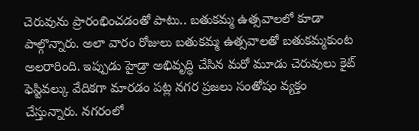చెరువును ప్రారంభించడంతో పాటు.. బతుకమ్మ ఉత్సవాలలో కూడా పాల్గొన్నారు. అలా వారం రోజులు బతుకమ్మ ఉత్సవాలతో బతుకమ్మకుంట అలరారింది. ఇప్పుడు హైడ్రా అభివృద్ధి చేసిన మరో మూడు చెరువులు కైట్ ఫెస్టివల్కు వేదికగా మారడం పట్ల నగర ప్రజలు సంతోషం వ్యక్తం చేస్తున్నారు. నగరంలో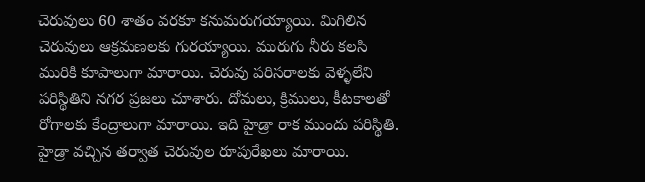చెరువులు 60 శాతం వరకూ కనుమరుగయ్యాయి. మిగిలిన చెరువులు ఆక్రమణలకు గురయ్యాయి. మురుగు నీరు కలసి మురికి కూపాలుగా మారాయి. చెరువు పరిసరాలకు వెళ్ళలేని పరిస్థితిని నగర ప్రజలు చూశారు. దోమలు, క్రిములు, కీటకాలతో రోగాలకు కేంద్రాలుగా మారాయి. ఇది హైడ్రా రాక ముందు పరిస్థితి. హైడ్రా వచ్చిన తర్వాత చెరువుల రూపురేఖలు మారాయి.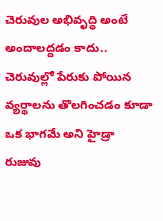చెరువుల అభివృద్ధి అంటే అందాలద్దడం కాదు.. చెరువుల్లో పేరుకు పోయిన వ్యర్థాలను తొలగించడం కూడా ఒక భాగమే అని హైడ్రా రుజువు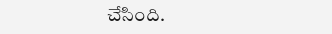చేసింది.